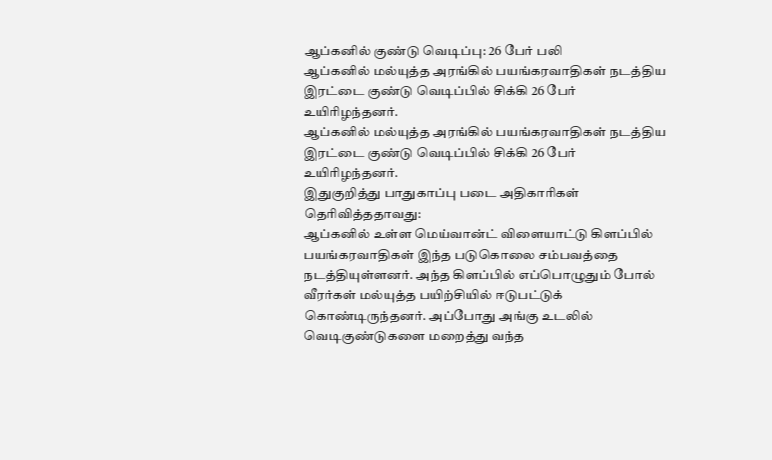ஆப்கனில் குண்டு வெடிப்பு: 26 பேர் பலி
ஆப்கனில் மல்யுத்த அரங்கில் பயங்கரவாதிகள் நடத்திய இரட்டை குண்டு வெடிப்பில் சிக்கி 26 பேர் உயிரிழந்தனர்.
ஆப்கனில் மல்யுத்த அரங்கில் பயங்கரவாதிகள் நடத்திய இரட்டை குண்டு வெடிப்பில் சிக்கி 26 பேர் உயிரிழந்தனர்.
இதுகுறித்து பாதுகாப்பு படை அதிகாரிகள் தெரிவித்ததாவது:
ஆப்கனில் உள்ள மெய்வான்ட் விளையாட்டு கிளப்பில் பயங்கரவாதிகள் இந்த படுகொலை சம்பவத்தை நடத்தியுள்ளனர். அந்த கிளப்பில் எப்பொழுதும் போல் வீரர்கள் மல்யுத்த பயிற்சியில் ஈடுபட்டுக் கொண்டிருந்தனர். அப்போது அங்கு உடலில் வெடிகுண்டுகளை மறைத்து வந்த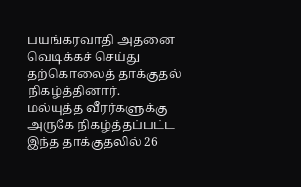பயங்கரவாதி அதனை வெடிக்கச் செய்து தற்கொலைத் தாக்குதல் நிகழ்த்தினார்.
மல்யுத்த வீரர்களுக்கு அருகே நிகழ்த்தப்பட்ட இந்த தாக்குதலில் 26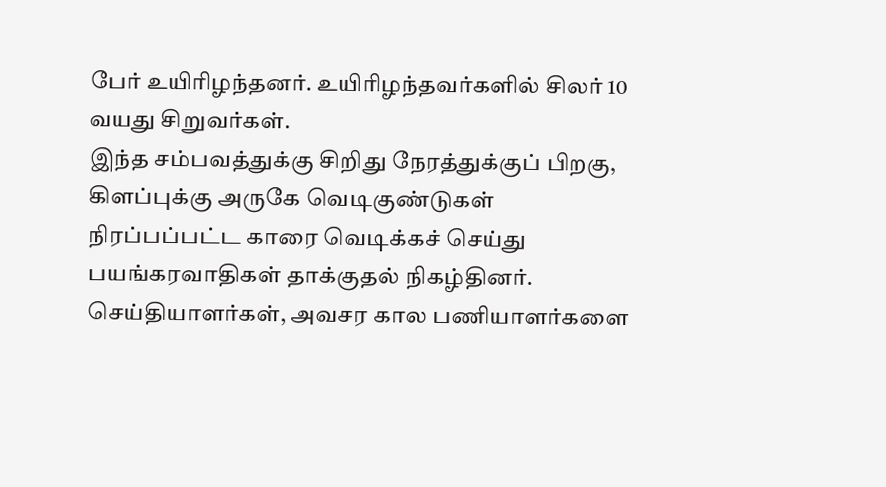பேர் உயிரிழந்தனர். உயிரிழந்தவர்களில் சிலர் 10 வயது சிறுவர்கள்.
இந்த சம்பவத்துக்கு சிறிது நேரத்துக்குப் பிறகு, கிளப்புக்கு அருகே வெடிகுண்டுகள் நிரப்பப்பட்ட காரை வெடிக்கச் செய்து பயங்கரவாதிகள் தாக்குதல் நிகழ்தினர். செய்தியாளர்கள், அவசர கால பணியாளர்களை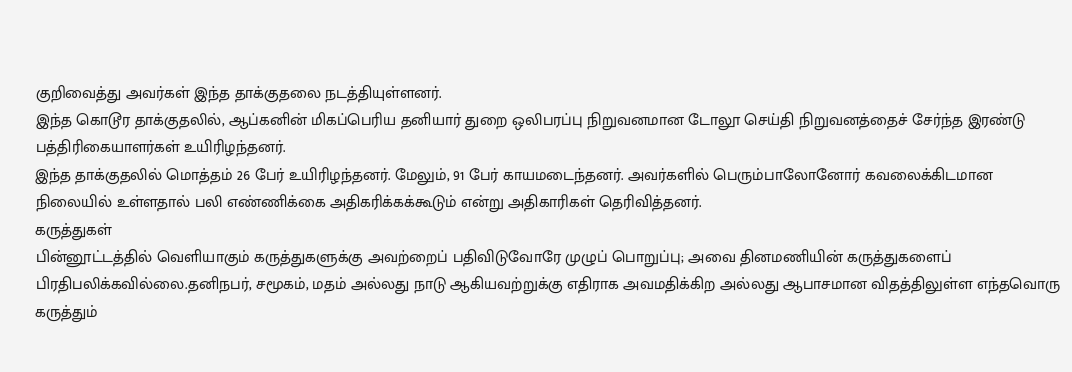குறிவைத்து அவர்கள் இந்த தாக்குதலை நடத்தியுள்ளனர்.
இந்த கொடூர தாக்குதலில், ஆப்கனின் மிகப்பெரிய தனியார் துறை ஒலிபரப்பு நிறுவனமான டோலூ செய்தி நிறுவனத்தைச் சேர்ந்த இரண்டு பத்திரிகையாளர்கள் உயிரிழந்தனர்.
இந்த தாக்குதலில் மொத்தம் 26 பேர் உயிரிழந்தனர். மேலும், 91 பேர் காயமடைந்தனர். அவர்களில் பெரும்பாலோனோர் கவலைக்கிடமான நிலையில் உள்ளதால் பலி எண்ணிக்கை அதிகரிக்கக்கூடும் என்று அதிகாரிகள் தெரிவித்தனர்.
கருத்துகள்
பின்னூட்டத்தில் வெளியாகும் கருத்துகளுக்கு அவற்றைப் பதிவிடுவோரே முழுப் பொறுப்பு; அவை தினமணியின் கருத்துகளைப் பிரதிபலிக்கவில்லை.தனிநபர், சமூகம், மதம் அல்லது நாடு ஆகியவற்றுக்கு எதிராக அவமதிக்கிற அல்லது ஆபாசமான விதத்திலுள்ள எந்தவொரு கருத்தும்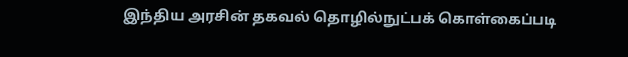இந்திய அரசின் தகவல் தொழில்நுட்பக் கொள்கைப்படி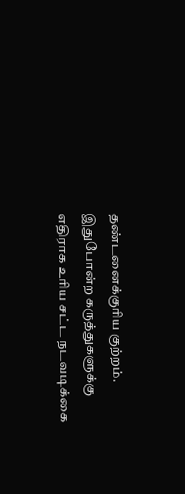தண்டனைக்குரிய குற்றம். இதுபோன்ற கருத்துகளுக்கு எதிராக உரிய சட்ட நடவடிக்கை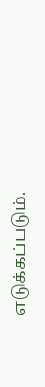எடுக்கப்படும்.